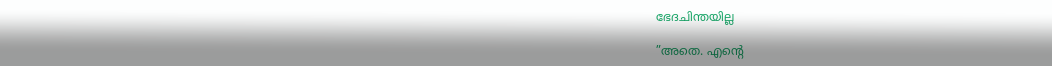ഭേദചിന്തയില്ല

”അതെ. എന്റെ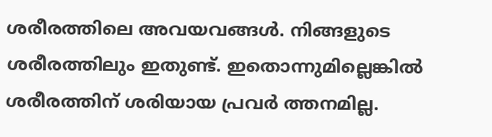ശരീരത്തിലെ അവയവങ്ങള്‍. നിങ്ങളുടെ ശരീരത്തിലും ഇതുണ്ട്. ഇതൊന്നുമില്ലെങ്കില്‍ ശരീരത്തിന് ശരിയായ പ്രവര്‍ ത്തനമില്ല.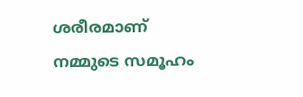ശരീരമാണ് നമ്മുടെ സമൂഹം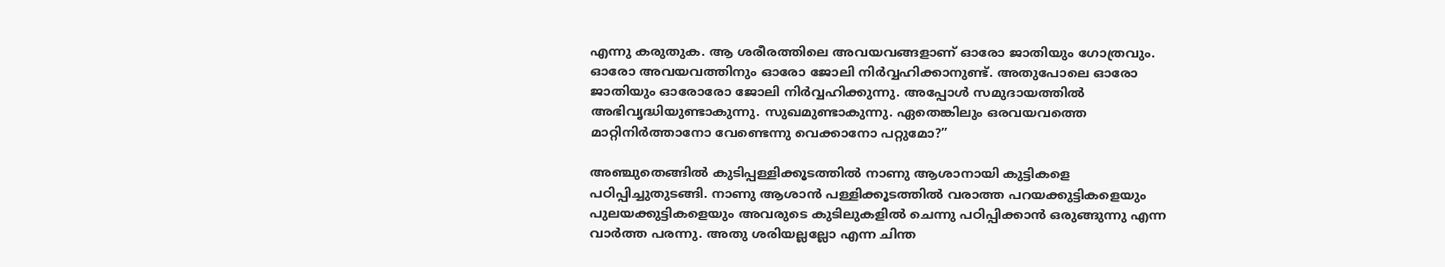എന്നു കരുതുക. ആ ശരീരത്തിലെ അവയവങ്ങളാണ് ഓരോ ജാതിയും ഗോത്രവും. ഓരോ അവയവത്തിനും ഓരോ ജോലി നിര്‍വ്വഹിക്കാനുണ്ട്. അതുപോലെ ഓരോ ജാതിയും ഓരോരോ ജോലി നിര്‍വ്വഹിക്കുന്നു. അപ്പോള്‍ സമുദായത്തില്‍ അഭിവൃദ്ധിയുണ്ടാകുന്നു. സുഖമുണ്ടാകുന്നു. ഏതെങ്കിലും ഒരവയവത്തെ മാറ്റിനിര്‍ത്താനോ വേണ്ടെന്നു വെക്കാനോ പറ്റുമോ?”

അഞ്ചുതെങ്ങില്‍ കുടിപ്പള്ളിക്കൂടത്തില്‍ നാണു ആശാനായി കുട്ടികളെ പഠിപ്പിച്ചുതുടങ്ങി. നാണു ആശാന്‍ പള്ളിക്കൂടത്തില്‍ വരാത്ത പറയക്കുട്ടികളെയും പുലയക്കുട്ടികളെയും അവരുടെ കുടിലുകളില്‍ ചെന്നു പഠിപ്പിക്കാന്‍ ഒരുങ്ങുന്നു എന്ന വാര്‍ത്ത പരന്നു. അതു ശരിയല്ലല്ലോ എന്ന ചിന്ത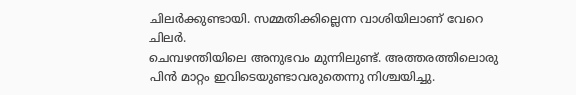ചിലര്‍ക്കുണ്ടായി. സമ്മതിക്കില്ലെന്ന വാശിയിലാണ് വേറെ ചിലര്‍.
ചെമ്പഴന്തിയിലെ അനുഭവം മുന്നിലുണ്ട്. അത്തരത്തിലൊരു പിന്‍ മാറ്റം ഇവിടെയുണ്ടാവരുതെന്നു നിശ്ചയിച്ചു.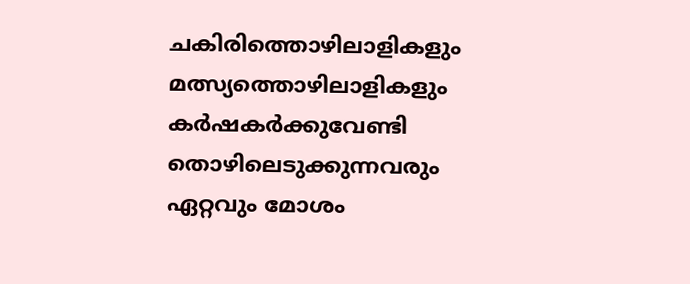ചകിരിത്തൊഴിലാളികളും മത്സ്യത്തൊഴിലാളികളും കര്‍ഷകര്‍ക്കുവേണ്ടി തൊഴിലെടുക്കുന്നവരും ഏറ്റവും മോശം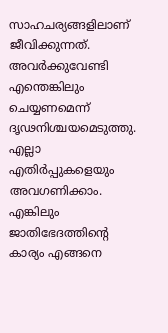സാഹചര്യങ്ങളിലാണ് ജീവിക്കുന്നത്. അവര്‍ക്കുവേണ്ടി എന്തെങ്കിലും ചെയ്യണമെന്ന് ദൃഢനിശ്ചയമെടുത്തു.
എല്ലാ എതിര്‍പ്പുകളെയും അവഗണിക്കാം. എങ്കിലും ജാതിഭേദത്തിന്റെ കാര്യം എങ്ങനെ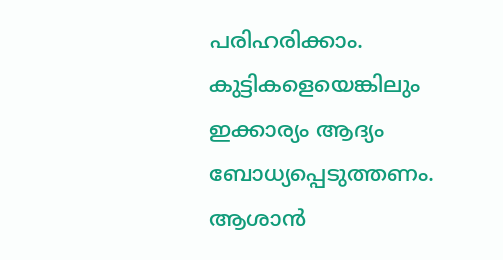പരിഹരിക്കാം. കുട്ടികളെയെങ്കിലും ഇക്കാര്യം ആദ്യം ബോധ്യപ്പെടുത്തണം. ആശാന്‍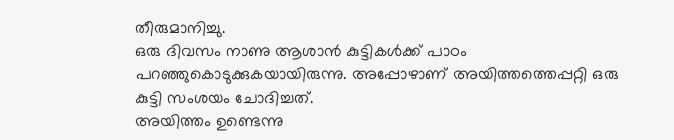തീരുമാനിച്ചു.
ഒരു ദിവസം നാണു ആശാന്‍ കുട്ടികള്‍ക്ക് പാഠം പറഞ്ഞുകൊടുക്കുകയായിരുന്നു. അപ്പോഴാണ് അയിത്തത്തെപ്പറ്റി ഒരു കുട്ടി സംശയം ചോദിച്ചത്.
അയിത്തം ഉണ്ടെന്നു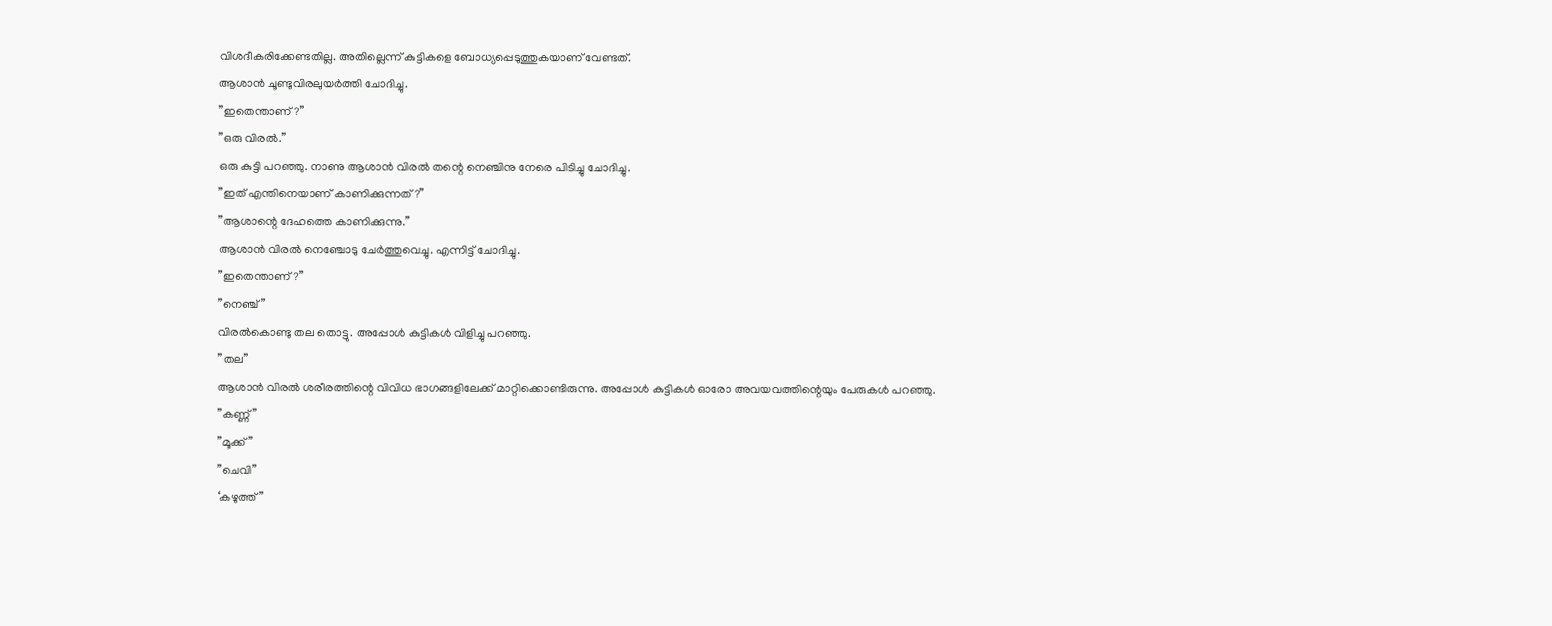വിശദീകരിക്കേണ്ടതില്ല. അതില്ലെന്ന് കുട്ടികളെ ബോധ്യപ്പെടുത്തുകയാണ് വേണ്ടത്.
ആശാന്‍ ചൂണ്ടുവിരലുയര്‍ത്തി ചോദിച്ചു.
”ഇതെന്താണ്?”
”ഒരു വിരല്‍.”
ഒരു കുട്ടി പറഞ്ഞു. നാണു ആശാന്‍ വിരല്‍ തന്റെ നെഞ്ചിനു നേരെ പിടിച്ചു ചോദിച്ചു.
”ഇത് എന്തിനെയാണ് കാണിക്കുന്നത്?”
”ആശാന്റെ ദേഹത്തെ കാണിക്കുന്നു.”
ആശാന്‍ വിരല്‍ നെഞ്ചോടു ചേര്‍ത്തുവെച്ചു. എന്നിട്ട് ചോദിച്ചു.
”ഇതെന്താണ്?”
”നെഞ്ച്”
വിരല്‍കൊണ്ടു തല തൊട്ടു. അപ്പോള്‍ കുട്ടികള്‍ വിളിച്ചു പറഞ്ഞു.
”തല”
ആശാന്‍ വിരല്‍ ശരീരത്തിന്റെ വിവിധ ഭാഗങ്ങളിലേക്ക് മാറ്റിക്കൊണ്ടിരുന്നു. അപ്പോള്‍ കുട്ടികള്‍ ഓരോ അവയവത്തിന്റെയും പേരുകള്‍ പറഞ്ഞു.
”കണ്ണ്”
”മൂക്ക്”
”ചെവി”
‘കഴുത്ത്”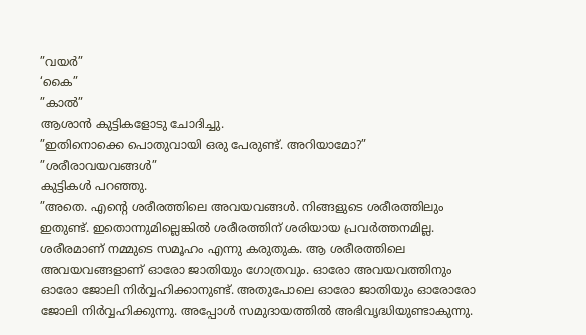”വയര്‍”
‘കൈ”
”കാല്‍”
ആശാന്‍ കുട്ടികളോടു ചോദിച്ചു.
”ഇതിനൊക്കെ പൊതുവായി ഒരു പേരുണ്ട്. അറിയാമോ?”
”ശരീരാവയവങ്ങള്‍”
കുട്ടികള്‍ പറഞ്ഞു.
”അതെ. എന്റെ ശരീരത്തിലെ അവയവങ്ങള്‍. നിങ്ങളുടെ ശരീരത്തിലും ഇതുണ്ട്. ഇതൊന്നുമില്ലെങ്കില്‍ ശരീരത്തിന് ശരിയായ പ്രവര്‍ത്തനമില്ല. ശരീരമാണ് നമ്മുടെ സമൂഹം എന്നു കരുതുക. ആ ശരീരത്തിലെ അവയവങ്ങളാണ് ഓരോ ജാതിയും ഗോത്രവും. ഓരോ അവയവത്തിനും ഓരോ ജോലി നിര്‍വ്വഹിക്കാനുണ്ട്. അതുപോലെ ഓരോ ജാതിയും ഓരോരോ ജോലി നിര്‍വ്വഹിക്കുന്നു. അപ്പോള്‍ സമുദായത്തില്‍ അഭിവൃദ്ധിയുണ്ടാകുന്നു.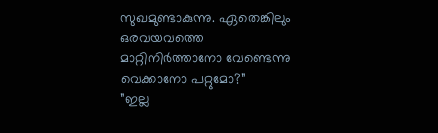സുഖമുണ്ടാകുന്നു. ഏതെങ്കിലും ഒരവയവത്തെ മാറ്റിനിര്‍ത്താനോ വേണ്ടെന്നു വെക്കാനോ പറ്റുമോ?”
”ഇല്ല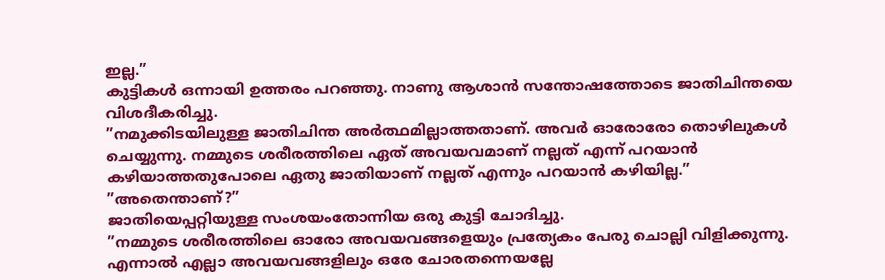ഇല്ല.”
കുട്ടികള്‍ ഒന്നായി ഉത്തരം പറഞ്ഞു. നാണു ആശാന്‍ സന്തോഷത്തോടെ ജാതിചിന്തയെ വിശദീകരിച്ചു.
”നമുക്കിടയിലുള്ള ജാതിചിന്ത അര്‍ത്ഥമില്ലാത്തതാണ്. അവര്‍ ഓരോരോ തൊഴിലുകള്‍ ചെയ്യുന്നു. നമ്മുടെ ശരീരത്തിലെ ഏത് അവയവമാണ് നല്ലത് എന്ന് പറയാന്‍ കഴിയാത്തതുപോലെ ഏതു ജാതിയാണ് നല്ലത് എന്നും പറയാന്‍ കഴിയില്ല.”
”അതെന്താണ്?”
ജാതിയെപ്പറ്റിയുള്ള സംശയംതോന്നിയ ഒരു കുട്ടി ചോദിച്ചു.
”നമ്മുടെ ശരീരത്തിലെ ഓരോ അവയവങ്ങളെയും പ്രത്യേകം പേരു ചൊല്ലി വിളിക്കുന്നു. എന്നാല്‍ എല്ലാ അവയവങ്ങളിലും ഒരേ ചോരതന്നെയല്ലേ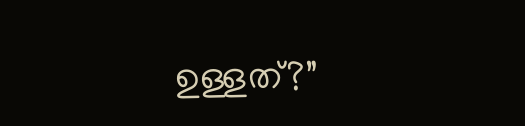ഉള്ളത്?”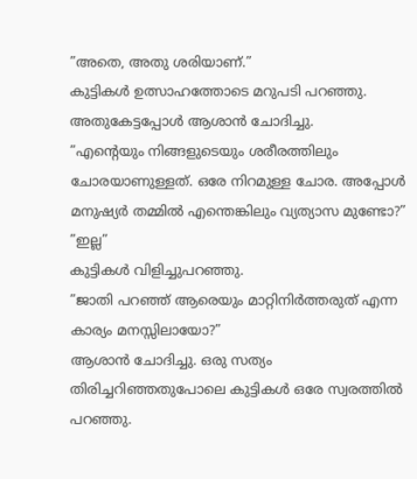”അതെ, അതു ശരിയാണ്.”
കുട്ടികള്‍ ഉത്സാഹത്തോടെ മറുപടി പറഞ്ഞു. അതുകേട്ടപ്പോള്‍ ആശാന്‍ ചോദിച്ചു.
”എന്റെയും നിങ്ങളുടെയും ശരീരത്തിലും ചോരയാണുള്ളത്. ഒരേ നിറമുള്ള ചോര. അപ്പോള്‍ മനുഷ്യര്‍ തമ്മില്‍ എന്തെങ്കിലും വ്യത്യാസ മുണ്ടോ?”
”ഇല്ല”
കുട്ടികള്‍ വിളിച്ചുപറഞ്ഞു.
”ജാതി പറഞ്ഞ് ആരെയും മാറ്റിനിര്‍ത്തരുത് എന്ന കാര്യം മനസ്സിലായോ?”
ആശാന്‍ ചോദിച്ചു. ഒരു സത്യം തിരിച്ചറിഞ്ഞതുപോലെ കുട്ടികള്‍ ഒരേ സ്വരത്തില്‍ പറഞ്ഞു.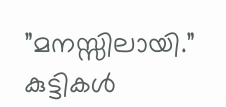”മനസ്സിലായി.”
കുട്ടികള്‍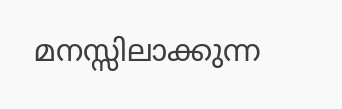മനസ്സിലാക്കുന്ന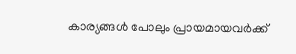കാര്യങ്ങള്‍ പോലും പ്രായമായവര്‍ക്ക്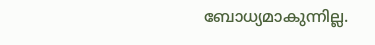ബോധ്യമാകുന്നില്ല.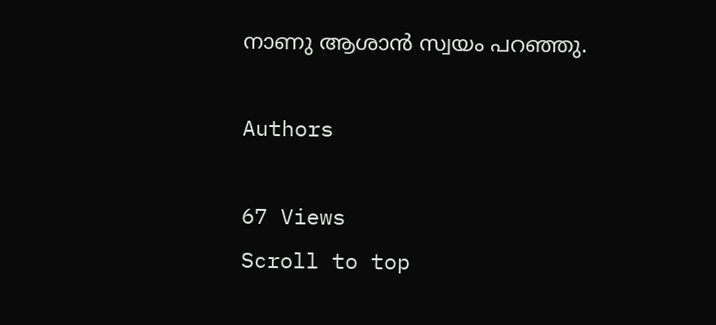നാണു ആശാന്‍ സ്വയം പറഞ്ഞു.

Authors

67 Views
Scroll to top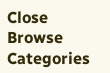Close
Browse Categories